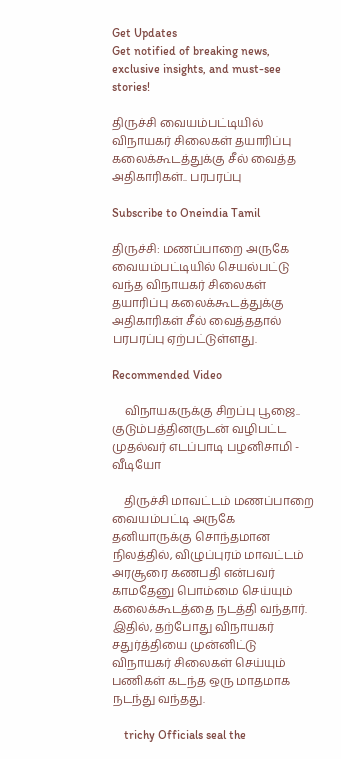Get Updates
Get notified of breaking news, exclusive insights, and must-see stories!

திருச்சி வையம்பட்டியில் விநாயகர் சிலைகள் தயாரிப்பு கலைக்கூடத்துக்கு சீல் வைத்த அதிகாரிகள்.. பரபரப்பு

Subscribe to Oneindia Tamil

திருச்சி: மணப்பாறை அருகே வையம்பட்டியில் செயல்பட்டு வந்த விநாயகர் சிலைகள் தயாரிப்பு கலைக்கூடத்துக்கு அதிகாரிகள் சீல் வைத்ததால் பரபரப்பு ஏற்பட்டுள்ளது.

Recommended Video

    விநாயகருக்கு சிறப்பு பூஜை.. குடும்பத்தினருடன் வழிபட்ட முதல்வர் எடப்பாடி பழனிசாமி - வீடியோ

    திருச்சி மாவட்டம் மணப்பாறை வையம்பட்டி அருகே தனியாருக்கு சொந்தமான நிலத்தில், விழுப்புரம் மாவட்டம் அரசூரை கணபதி என்பவர் காமதேனு பொம்மை செய்யும் கலைக்கூடத்தை நடத்தி வந்தார். இதில், தற்போது விநாயகர் சதுர்த்தியை முன்னிட்டு விநாயகர் சிலைகள் செய்யும் பணிகள் கடந்த ஒரு மாதமாக நடந்து வந்தது.

    trichy Officials seal the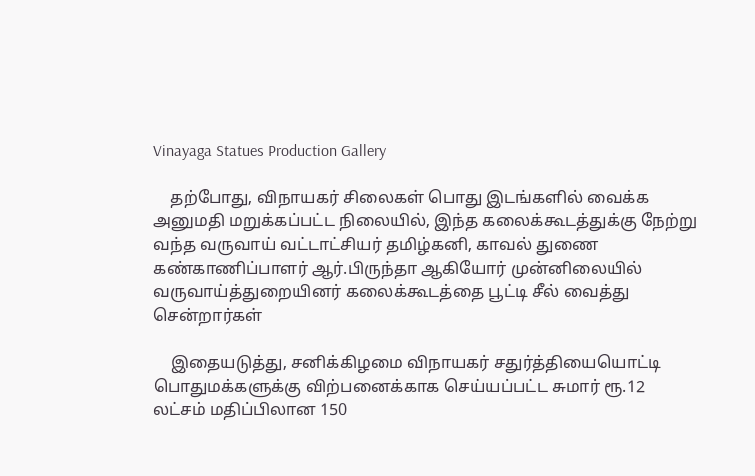Vinayaga Statues Production Gallery

    தற்போது, விநாயகர் சிலைகள் பொது இடங்களில் வைக்க அனுமதி மறுக்கப்பட்ட நிலையில், இந்த கலைக்கூடத்துக்கு நேற்று வந்த வருவாய் வட்டாட்சியர் தமிழ்கனி, காவல் துணை கண்காணிப்பாளர் ஆர்.பிருந்தா ஆகியோர் முன்னிலையில் வருவாய்த்துறையினர் கலைக்கூடத்தை பூட்டி சீல் வைத்து சென்றார்கள்

    இதையடுத்து, சனிக்கிழமை விநாயகர் சதுர்த்தியையொட்டி பொதுமக்களுக்கு விற்பனைக்காக செய்யப்பட்ட சுமார் ரூ.12 லட்சம் மதிப்பிலான 150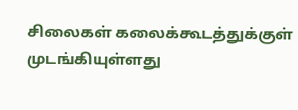சிலைகள் கலைக்கூடத்துக்குள் முடங்கியுள்ளது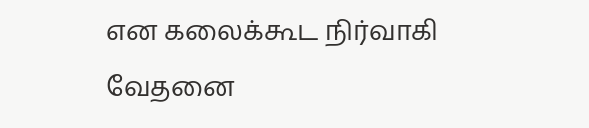என கலைக்கூட நிர்வாகி வேதனை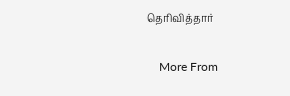தெரிவித்தார்

    More From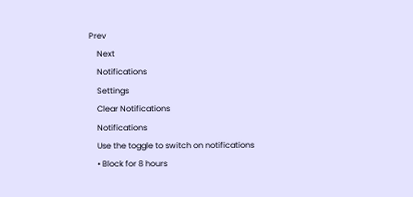Prev
    Next
    Notifications
    Settings
    Clear Notifications
    Notifications
    Use the toggle to switch on notifications
    • Block for 8 hours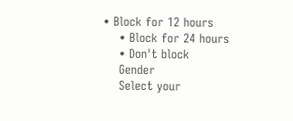• Block for 12 hours
    • Block for 24 hours
    • Don't block
    Gender
    Select your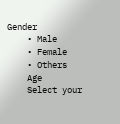Gender
    • Male
    • Female
    • Others
    Age
    Select your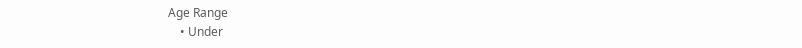Age Range
    • Under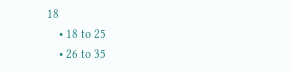18
    • 18 to 25
    • 26 to 35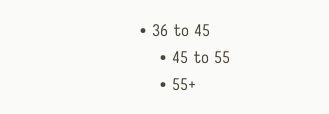• 36 to 45
    • 45 to 55
    • 55+